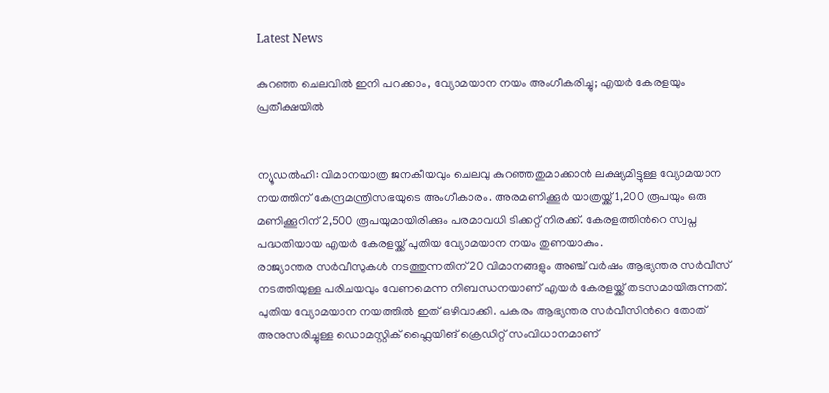Latest News

കുറഞ്ഞ ചെലവിൽ ഇനി പറക്കാം, വ്യോമയാന നയം അംഗീകരിച്ചു; എയർ കേരളയും പ്രതീക്ഷയിൽ


ന്യൂഡൽഹി: വിമാനയാത്ര ജനകീയവും ‌ചെലവു കുറ‍ഞ്ഞതുമാക്കാന്‍ ലക്ഷ്യമിട്ടുള്ള വ്യോമയാന നയത്തിന് കേന്ദ്രമന്ത്രിസഭയുടെ അംഗീകാരം. അരമണിക്കൂര്‍ യാത്രയ്ക്ക് 1,200 രൂപയും ഒരു മണിക്കൂറിന് 2,500 രൂപയുമായിരിക്കും പരമാവധി ടിക്കറ്റ് നിരക്ക്. കേരളത്തിന്‍റെ സ്വപ്ന പദ്ധതിയായ എയര്‍ കേരളയ്ക്ക് പുതിയ വ്യോമയാന നയം തുണയാകും.
രാജ്യാന്തര സര്‍വീസുകള്‍ നടത്തുന്നതിന് 20 വിമാനങ്ങളും അഞ്ച് വര്‍ഷം ആഭ്യന്തര സര്‍വീസ് നടത്തിയുള്ള പരിചയവും വേണമെന്ന നിബന്ധനയാണ് എയര്‍ കേരളയ്ക്ക് തടസമായിരുന്നത്. പുതിയ വ്യോമയാന നയത്തില്‍ ഇത് ഒഴിവാക്കി. പകരം ആഭ്യന്തര സര്‍വീസിന്‍റെ തോത് അനുസരിച്ചുള്ള ഡൊമസ്റ്റിക് ഫ്ലൈയിങ് ക്രെഡിറ്റ് സംവിധാനമാണ്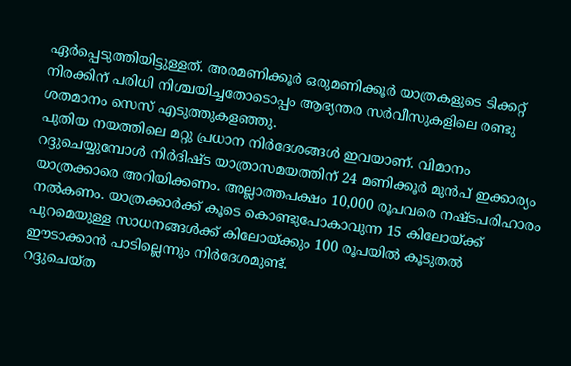ഏര്‍പ്പെടുത്തിയിട്ടുള്ളത്. അരമണിക്കൂര്‍ ഒരുമണിക്കൂര്‍ യാത്രകളുടെ ടിക്കറ്റ് നിരക്കിന് പരിധി നിശ്ചയിച്ചതോടൊപ്പം ആഭ്യന്തര സര്‍വീസുകളിലെ രണ്ടു ശതമാനം സെസ് എടുത്തുകളഞ്ഞു.
പുതിയ നയത്തിലെ മറ്റു പ്രധാന നിര്‍ദേശങ്ങള്‍ ഇവയാണ്. വിമാനം റദ്ദുചെയ്യുമ്പോള്‍ നിര്‍ദിഷ്ട യാത്രാസമയത്തിന് 24 മണിക്കൂര്‍ മുന്‍പ് ഇക്കാര്യം യാത്രക്കാരെ അറിയിക്കണം. അല്ലാത്തപക്ഷം 10,000 രൂപവരെ നഷ്ടപരിഹാരം നൽകണം. യാത്രക്കാര്‍ക്ക് കൂടെ കൊണ്ടുപോകാവുന്ന 15 കിലോയ്ക്ക് പുറമെയുള്ള സാധനങ്ങള്‍ക്ക് കിലോയ്ക്കും 100 രൂപയില്‍ കൂട‍ുതല്‍ ഈടാക്കാന്‍ പാടില്ലെന്നും നിർദേശമുണ്ട്.
റദ്ദുചെയ്ത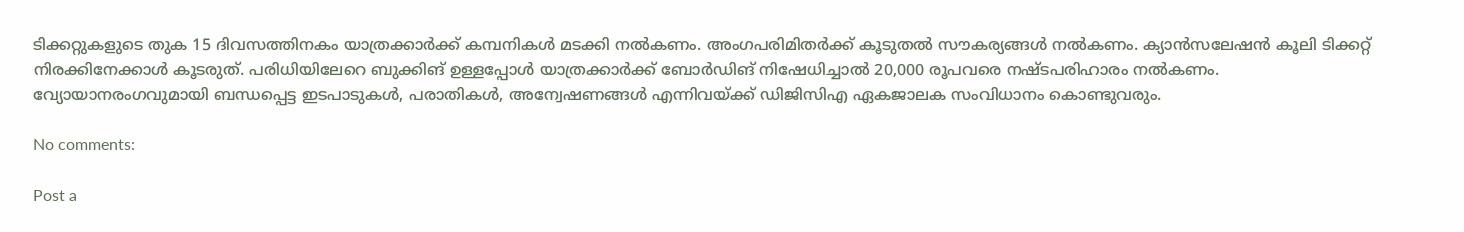ടിക്കറ്റുകളുടെ തുക 15 ദിവസത്തിനകം യാത്രക്കാര്‍ക്ക് കമ്പനികള്‍ മടക്കി നല്‍കണം. അംഗപരിമിതര്‍ക്ക് കൂടുതല്‍ സൗകര്യങ്ങള്‍ നല്‍കണം. ക്യാന്‍സലേഷന്‍ കൂലി ടിക്കറ്റ് നിരക്കിനേക്കാള്‍ കൂടരുത്. പരിധിയിലേറെ ബുക്കിങ് ഉള്ളപ്പോള്‍ യാത്രക്കാര്‍ക്ക് ബോര്‍ഡിങ് നിഷേധിച്ചാല്‍ 20,000 രൂപവരെ നഷ്ടപരിഹാരം നല്‍കണം. വ്യോയാനരംഗവുമായി ബന്ധപ്പെട്ട ഇടപാടുകള്‍, പരാതികള്‍, അന്വേഷണങ്ങള്‍ എന്നിവയ്ക്ക് ഡിജിസിഎ ഏകജാലക സംവിധാനം കൊണ്ടുവരും.

No comments:

Post a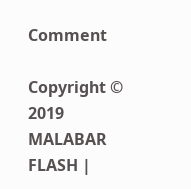Comment

Copyright © 2019 MALABAR FLASH |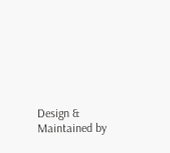Design & Maintained by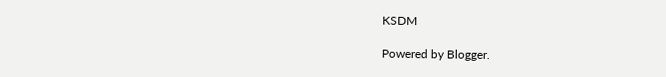KSDM

Powered by Blogger.